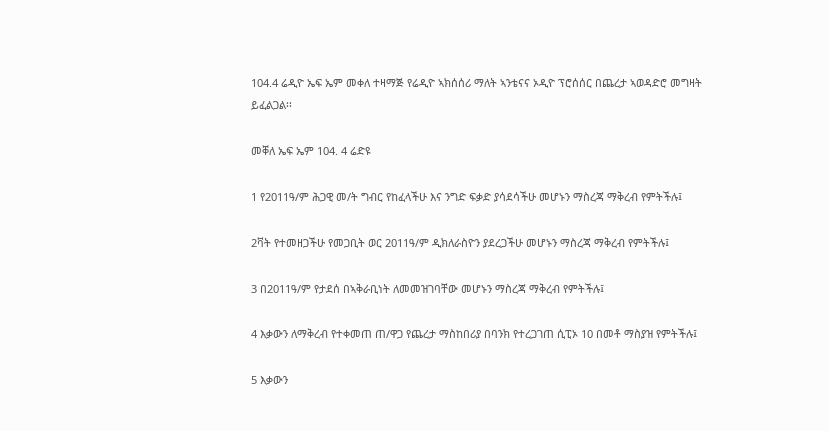104.4 ሬዲዮ ኤፍ ኤም መቀለ ተዛማጅ የሬዲዮ ኣክሰሰሪ ማለት ኣንቴናና ኦዲዮ ፕሮሰሰር በጨረታ ኣወዳድሮ መግዛት ይፈልጋል፡፡

መቐለ ኤፍ ኤም 104. 4 ሬድዩ

1 የ2011ዓ/ም ሕጋዊ መ/ት ግብር የከፈላችሁ እና ንግድ ፍቃድ ያሳደሳችሁ መሆኑን ማስረጃ ማቅረብ የምትችሉ፤

2ቫት የተመዘጋችሁ የመጋቢት ወር 2011ዓ/ም ዲክለራስዮን ያደረጋችሁ መሆኑን ማስረጃ ማቅረብ የምትችሉ፤

3 በ2011ዓ/ም የታደሰ በኣቅራቢነት ለመመዝገባቸው መሆኑን ማስረጃ ማቅረብ የምትችሉ፤

4 እቃውን ለማቅረብ የተቀመጠ ጠ/ዋጋ የጨረታ ማስከበሪያ በባንክ የተረጋገጠ ሲፒኦ 10 በመቶ ማስያዝ የምትችሉ፤

5 እቃውን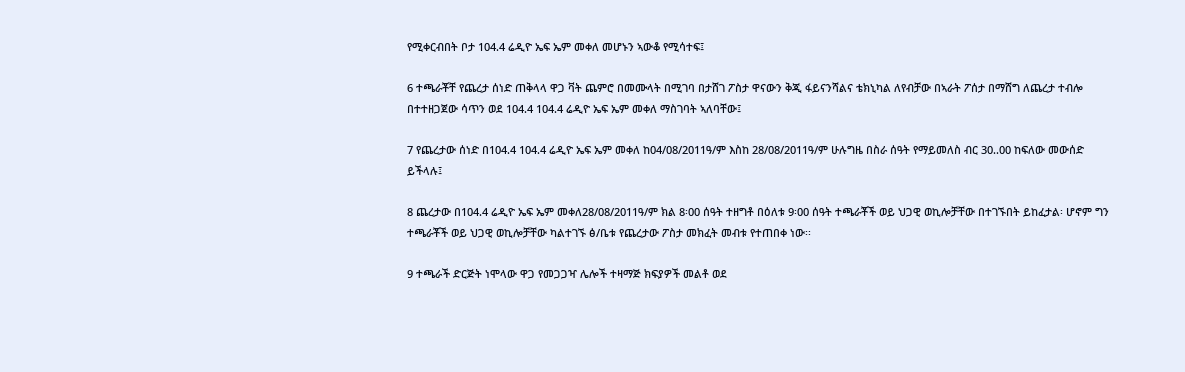የሚቀርብበት ቦታ 104.4 ሬዲዮ ኤፍ ኤም መቀለ መሆኑን ኣውቆ የሚሳተፍ፤

6 ተጫራቾቸ የጨረታ ሰነድ ጠቅላላ ዋጋ ቫት ጨምሮ በመሙላት በሚገባ በታሸገ ፖስታ ዋናውን ቅጂ ፋይናንሻልና ቴክኒካል ለየብቻው በኣራት ፖሰታ በማሸግ ለጨረታ ተብሎ በተተዘጋጀው ሳጥን ወደ 104.4 104.4 ሬዲዮ ኤፍ ኤም መቀለ ማስገባት ኣለባቸው፤

7 የጨረታው ሰነድ በ104.4 104.4 ሬዲዮ ኤፍ ኤም መቀለ ከ04/08/2011ዓ/ም እስከ 28/08/2011ዓ/ም ሁሉግዜ በስራ ሰዓት የማይመለስ ብር 30..00 ከፍለው መውሰድ ይችላሉ፤

8 ጨረታው በ104.4 ሬዲዮ ኤፍ ኤም መቀለ28/08/2011ዓ/ም ክል 8፡00 ሰዓት ተዘግቶ በዕለቱ 9፡00 ሰዓት ተጫራቾች ወይ ህጋዊ ወኪሎቻቸው በተገኙበት ይከፈታል፡ ሆኖም ግን ተጫራቾች ወይ ህጋዊ ወኪሎቻቸው ካልተገኙ ፅ/ቤቱ የጨረታው ፖስታ መክፈት መብቱ የተጠበቀ ነው፡፡

9 ተጫራች ድርጅት ነሞላው ዋጋ የመጋጋዣ ሌሎች ተዛማጅ ክፍያዎች መልቶ ወደ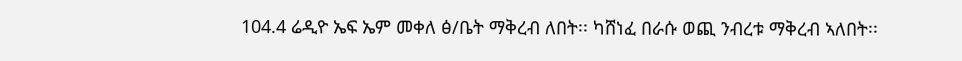104.4 ሬዲዮ ኤፍ ኤም መቀለ ፅ/ቤት ማቅረብ ለበት፡፡ ካሸነፈ በራሱ ወጪ ንብረቱ ማቅረብ ኣለበት፡፡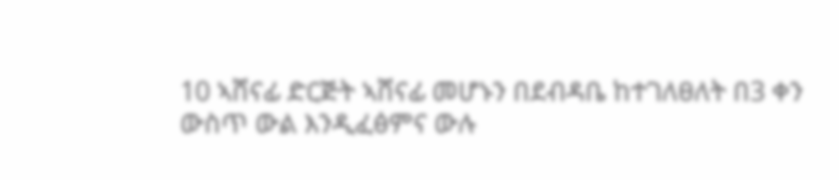10 ኣሸናፊ ድርጅት ኣሸናፊ መሆኑን በደብዳቤ ከተገለፀለት በ3 ቀን ውስጥ ውል እንዲፈፅምና ውሉ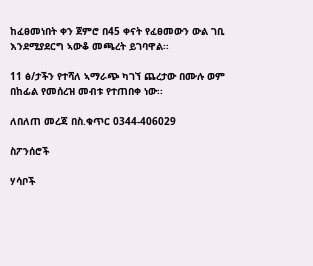ከፈፀመነበት ቀን ጀምሮ በ45 ቀናት የፈፀመውን ውል ገቢ እንደሚያደርግ ኣውቆ መጫረት ይገባዋል፡፡

11 ፅ/ታችን የተሻለ ኣማራጭ ካገኘ ጨረታው በሙሉ ወም በከፊል የመሰረዝ መብቱ የተጠበቀ ነው፡፡

ለበለጠ መረጃ በስ.ቁጥር 0344-406029

ስፖንሰሮች

ሃሳቦች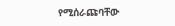የሚሰራጩባቸው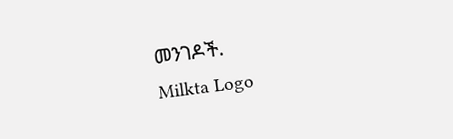መንገዶች.
Milkta Logo